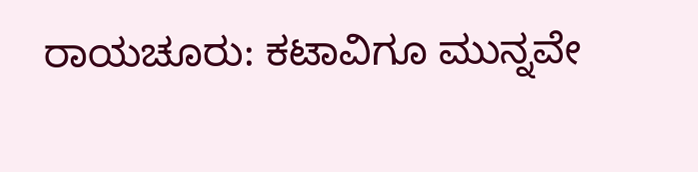ರಾಯಚೂರು: ಕಟಾವಿಗೂ ಮುನ್ನವೇ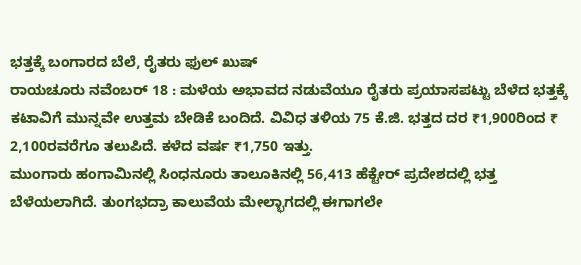ಭತ್ತಕ್ಕೆ ಬಂಗಾರದ ಬೆಲೆ, ರೈತರು ಫುಲ್ ಖುಷ್
ರಾಯಚೂರು ನವೆಂಬರ್ 18 : ಮಳೆಯ ಅಭಾವದ ನಡುವೆಯೂ ರೈತರು ಪ್ರಯಾಸಪಟ್ಟು ಬೆಳೆದ ಭತ್ತಕ್ಕೆ ಕಟಾವಿಗೆ ಮುನ್ನವೇ ಉತ್ತಮ ಬೇಡಿಕೆ ಬಂದಿದೆ. ವಿವಿಧ ತಳಿಯ 75 ಕೆ.ಜಿ. ಭತ್ತದ ದರ ₹1,900ರಿಂದ ₹ 2,100ರವರೆಗೂ ತಲುಪಿದೆ. ಕಳೆದ ವರ್ಷ ₹1,750 ಇತ್ತು.
ಮುಂಗಾರು ಹಂಗಾಮಿನಲ್ಲಿ ಸಿಂಧನೂರು ತಾಲೂಕಿನಲ್ಲಿ 56,413 ಹೆಕ್ಟೇರ್ ಪ್ರದೇಶದಲ್ಲಿ ಭತ್ತ ಬೆಳೆಯಲಾಗಿದೆ. ತುಂಗಭದ್ರಾ ಕಾಲುವೆಯ ಮೇಲ್ಭಾಗದಲ್ಲಿ ಈಗಾಗಲೇ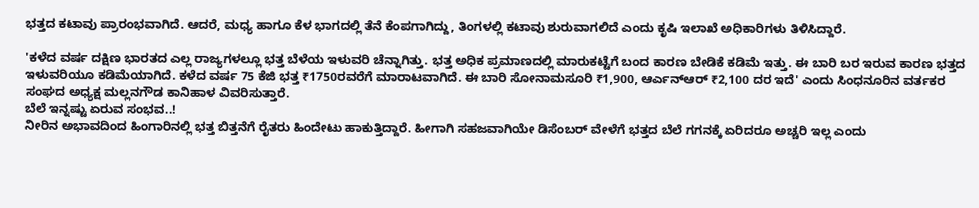ಭತ್ತದ ಕಟಾವು ಪ್ರಾರಂಭವಾಗಿದೆ. ಆದರೆ, ಮಧ್ಯ ಹಾಗೂ ಕೆಳ ಭಾಗದಲ್ಲಿ ತೆನೆ ಕೆಂಪಗಾಗಿದ್ದು, ತಿಂಗಳಲ್ಲಿ ಕಟಾವು ಶುರುವಾಗಲಿದೆ ಎಂದು ಕೃಷಿ ಇಲಾಖೆ ಅಧಿಕಾರಿಗಳು ತಿಳಿಸಿದ್ದಾರೆ.

'ಕಳೆದ ವರ್ಷ ದಕ್ಷಿಣ ಭಾರತದ ಎಲ್ಲ ರಾಜ್ಯಗಳಲ್ಲೂ ಭತ್ತ ಬೆಳೆಯ ಇಳುವರಿ ಚೆನ್ನಾಗಿತ್ತು. ಭತ್ತ ಅಧಿಕ ಪ್ರಮಾಣದಲ್ಲಿ ಮಾರುಕಟ್ಟೆಗೆ ಬಂದ ಕಾರಣ ಬೇಡಿಕೆ ಕಡಿಮೆ ಇತ್ತು. ಈ ಬಾರಿ ಬರ ಇರುವ ಕಾರಣ ಭತ್ತದ ಇಳುವರಿಯೂ ಕಡಿಮೆಯಾಗಿದೆ. ಕಳೆದ ವರ್ಷ 75 ಕೆಜಿ ಭತ್ತ ₹1750ರವರೆಗೆ ಮಾರಾಟವಾಗಿದೆ. ಈ ಬಾರಿ ಸೋನಾಮಸೂರಿ ₹1,900, ಆರ್ಎನ್ಆರ್ ₹2,100 ದರ ಇದೆ' ಎಂದು ಸಿಂಧನೂರಿನ ವರ್ತಕರ ಸಂಘದ ಅಧ್ಯಕ್ಷ ಮಲ್ಲನಗೌಡ ಕಾನಿಹಾಳ ವಿವರಿಸುತ್ತಾರೆ.
ಬೆಲೆ ಇನ್ನಷ್ಟು ಏರುವ ಸಂಭವ..!
ನೀರಿನ ಅಭಾವದಿಂದ ಹಿಂಗಾರಿನಲ್ಲಿ ಭತ್ತ ಬಿತ್ತನೆಗೆ ರೈತರು ಹಿಂದೇಟು ಹಾಕುತ್ತಿದ್ದಾರೆ. ಹೀಗಾಗಿ ಸಹಜವಾಗಿಯೇ ಡಿಸೆಂಬರ್ ವೇಳೆಗೆ ಭತ್ತದ ಬೆಲೆ ಗಗನಕ್ಕೆ ಏರಿದರೂ ಅಚ್ಚರಿ ಇಲ್ಲ ಎಂದು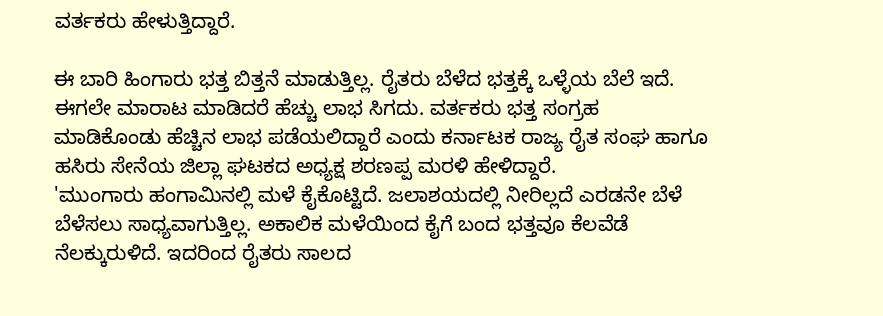ವರ್ತಕರು ಹೇಳುತ್ತಿದ್ದಾರೆ.

ಈ ಬಾರಿ ಹಿಂಗಾರು ಭತ್ತ ಬಿತ್ತನೆ ಮಾಡುತ್ತಿಲ್ಲ. ರೈತರು ಬೆಳೆದ ಭತ್ತಕ್ಕೆ ಒಳ್ಳೆಯ ಬೆಲೆ ಇದೆ. ಈಗಲೇ ಮಾರಾಟ ಮಾಡಿದರೆ ಹೆಚ್ಚು ಲಾಭ ಸಿಗದು. ವರ್ತಕರು ಭತ್ತ ಸಂಗ್ರಹ ಮಾಡಿಕೊಂಡು ಹೆಚ್ಚಿನ ಲಾಭ ಪಡೆಯಲಿದ್ದಾರೆ ಎಂದು ಕರ್ನಾಟಕ ರಾಜ್ಯ ರೈತ ಸಂಘ ಹಾಗೂ ಹಸಿರು ಸೇನೆಯ ಜಿಲ್ಲಾ ಘಟಕದ ಅಧ್ಯಕ್ಷ ಶರಣಪ್ಪ ಮರಳಿ ಹೇಳಿದ್ದಾರೆ.
'ಮುಂಗಾರು ಹಂಗಾಮಿನಲ್ಲಿ ಮಳೆ ಕೈಕೊಟ್ಟಿದೆ. ಜಲಾಶಯದಲ್ಲಿ ನೀರಿಲ್ಲದೆ ಎರಡನೇ ಬೆಳೆ ಬೆಳೆಸಲು ಸಾಧ್ಯವಾಗುತ್ತಿಲ್ಲ. ಅಕಾಲಿಕ ಮಳೆಯಿಂದ ಕೈಗೆ ಬಂದ ಭತ್ತವೂ ಕೆಲವೆಡೆ ನೆಲಕ್ಕುರುಳಿದೆ. ಇದರಿಂದ ರೈತರು ಸಾಲದ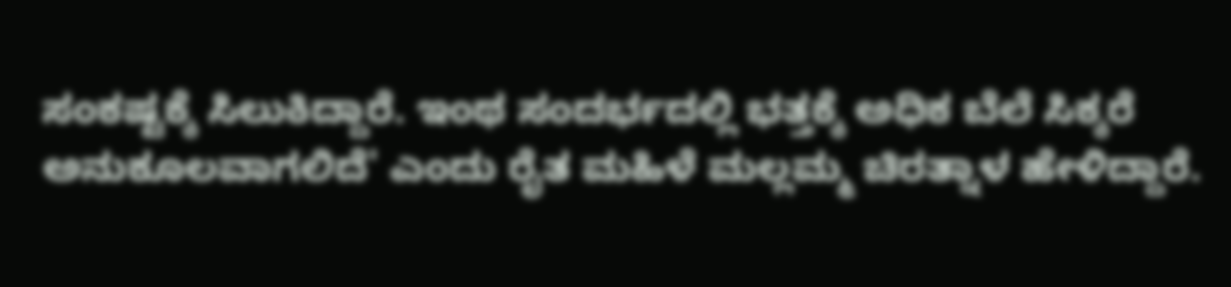ಸಂಕಷ್ಟಕ್ಕೆ ಸಿಲುಕಿದ್ದಾರೆ. ಇಂಥ ಸಂದರ್ಭದಲ್ಲಿ ಭತ್ತಕ್ಕೆ ಅಧಿಕ ಬೆಲೆ ಸಿಕ್ಕರೆ ಅನುಕೂಲವಾಗಲಿದೆ' ಎಂದು ರೈತ ಮಹಿಳೆ ಮಲ್ಲಮ್ಮ ಚಿರತ್ನಾಳ ಹೇಳಿದ್ದಾರೆ.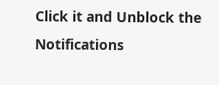Click it and Unblock the Notifications